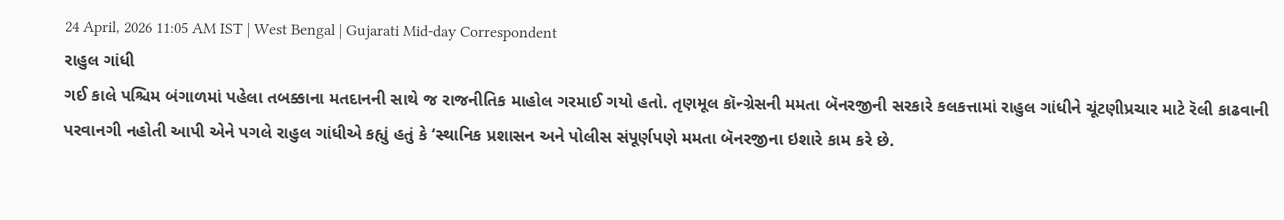24 April, 2026 11:05 AM IST | West Bengal | Gujarati Mid-day Correspondent
રાહુલ ગાંધી
ગઈ કાલે પશ્ચિમ બંગાળમાં પહેલા તબક્કાના મતદાનની સાથે જ રાજનીતિક માહોલ ગરમાઈ ગયો હતો. તૃણમૂલ કૉન્ગ્રેસની મમતા બૅનરજીની સરકારે કલકત્તામાં રાહુલ ગાંધીને ચૂંટણીપ્રચાર માટે રૅલી કાઢવાની પરવાનગી નહોતી આપી એને પગલે રાહુલ ગાંધીએ કહ્યું હતું કે ‘સ્થાનિક પ્રશાસન અને પોલીસ સંપૂર્ણપણે મમતા બૅનરજીના ઇશારે કામ કરે છે.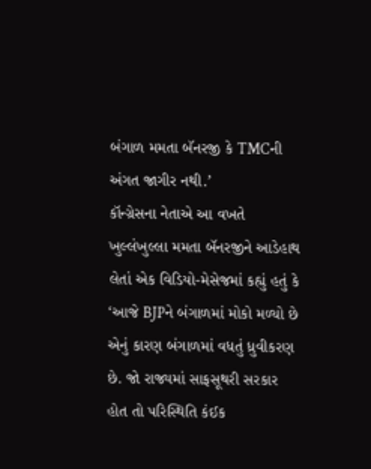બંગાળ મમતા બૅનરજી કે TMCની અંગત જાગીર નથી.’
કૉન્ગ્રેસના નેતાએ આ વખતે ખુલ્લંખુલ્લા મમતા બૅનરજીને આડેહાથ લેતાં એક વિડિયો-મેસેજમાં કહ્યું હતું કે ‘આજે BJPને બંગાળમાં મોકો મળ્યો છે એનું કારણ બંગાળમાં વધતું ધ્રુવીકરણ છે. જો રાજ્યમાં સાફસૂથરી સરકાર હોત તો પરિસ્થિતિ કંઈક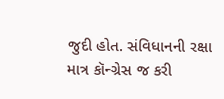જુદી હોત. સંવિધાનની રક્ષા માત્ર કૉન્ગ્રેસ જ કરી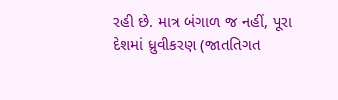રહી છે. માત્ર બંગાળ જ નહીં, પૂરા દેશમાં ધ્રુવીકરણ (જાતતિગત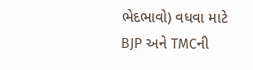ભેદભાવો) વધવા માટે BJP અને TMCની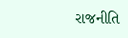રાજનીતિ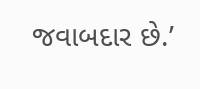જવાબદાર છે.’